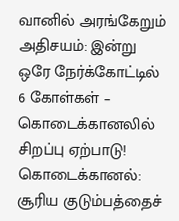வானில் அரங்கேறும் அதிசயம்: இன்று ஒரே நேர்க்கோட்டில் 6 கோள்கள் – கொடைக்கானலில் சிறப்பு ஏற்பாடு!
கொடைக்கானல்: சூரிய குடும்பத்தைச்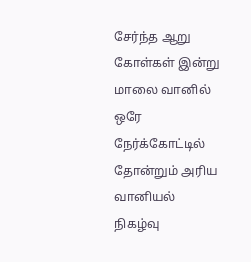சேர்ந்த ஆறு கோள்கள் இன்று மாலை வானில் ஒரே நேர்க்கோட்டில் தோன்றும் அரிய வானியல் நிகழ்வு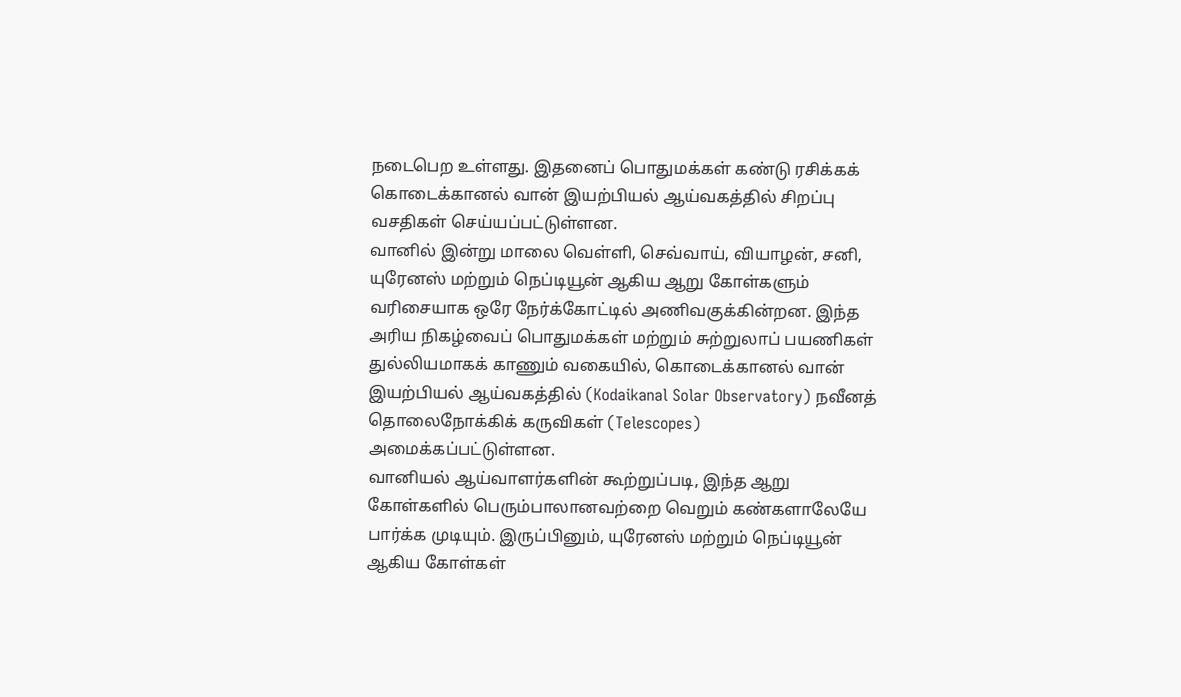நடைபெற உள்ளது. இதனைப் பொதுமக்கள் கண்டு ரசிக்கக் கொடைக்கானல் வான் இயற்பியல் ஆய்வகத்தில் சிறப்பு வசதிகள் செய்யப்பட்டுள்ளன.
வானில் இன்று மாலை வெள்ளி, செவ்வாய், வியாழன், சனி, யுரேனஸ் மற்றும் நெப்டியூன் ஆகிய ஆறு கோள்களும் வரிசையாக ஒரே நேர்க்கோட்டில் அணிவகுக்கின்றன. இந்த அரிய நிகழ்வைப் பொதுமக்கள் மற்றும் சுற்றுலாப் பயணிகள் துல்லியமாகக் காணும் வகையில், கொடைக்கானல் வான் இயற்பியல் ஆய்வகத்தில் (Kodaikanal Solar Observatory) நவீனத் தொலைநோக்கிக் கருவிகள் (Telescopes) அமைக்கப்பட்டுள்ளன.
வானியல் ஆய்வாளர்களின் கூற்றுப்படி, இந்த ஆறு கோள்களில் பெரும்பாலானவற்றை வெறும் கண்களாலேயே பார்க்க முடியும். இருப்பினும், யுரேனஸ் மற்றும் நெப்டியூன் ஆகிய கோள்கள்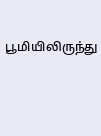பூமியிலிருந்து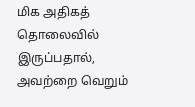மிக அதிகத் தொலைவில் இருப்பதால், அவற்றை வெறும்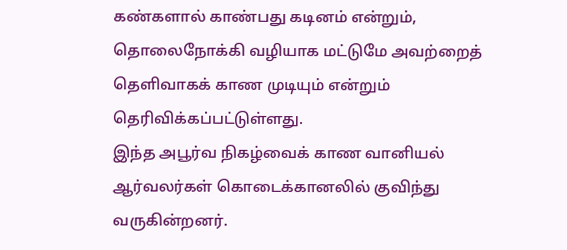கண்களால் காண்பது கடினம் என்றும், தொலைநோக்கி வழியாக மட்டுமே அவற்றைத் தெளிவாகக் காண முடியும் என்றும் தெரிவிக்கப்பட்டுள்ளது.
இந்த அபூர்வ நிகழ்வைக் காண வானியல் ஆர்வலர்கள் கொடைக்கானலில் குவிந்து வருகின்றனர்.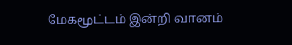மேகமூட்டம் இன்றி வானம்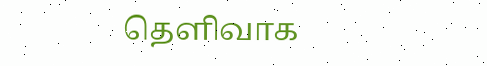தெளிவாக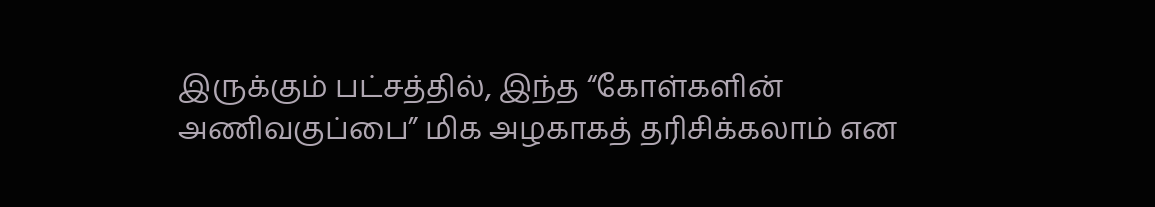இருக்கும் பட்சத்தில், இந்த “கோள்களின் அணிவகுப்பை” மிக அழகாகத் தரிசிக்கலாம் என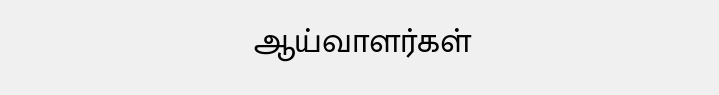ஆய்வாளர்கள்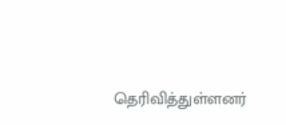தெரிவித்துள்ளனர்